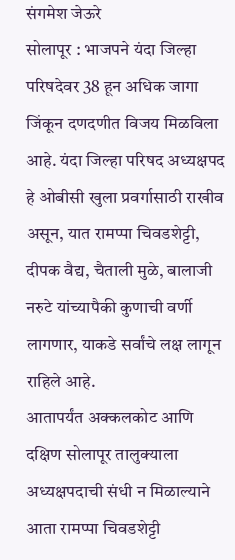संगमेश जेऊरे
सोलापूर : भाजपने यंदा जिल्हा परिषदेवर 38 हून अधिक जागा जिंकून दणदणीत विजय मिळविला आहे. यंदा जिल्हा परिषद अध्यक्षपद हे ओबीसी खुला प्रवर्गासाठी राखीव असून, यात रामप्पा चिवडशेट्टी, दीपक वैद्य, चैताली मुळे, बालाजी नरुटे यांच्यापैकी कुणाची वर्णी लागणार, याकडे सर्वांचे लक्ष लागून राहिले आहे.
आतापर्यंत अक्कलकोट आणि दक्षिण सोलापूर तालुक्याला अध्यक्षपदाची संधी न मिळाल्याने आता रामप्पा चिवडशेट्टी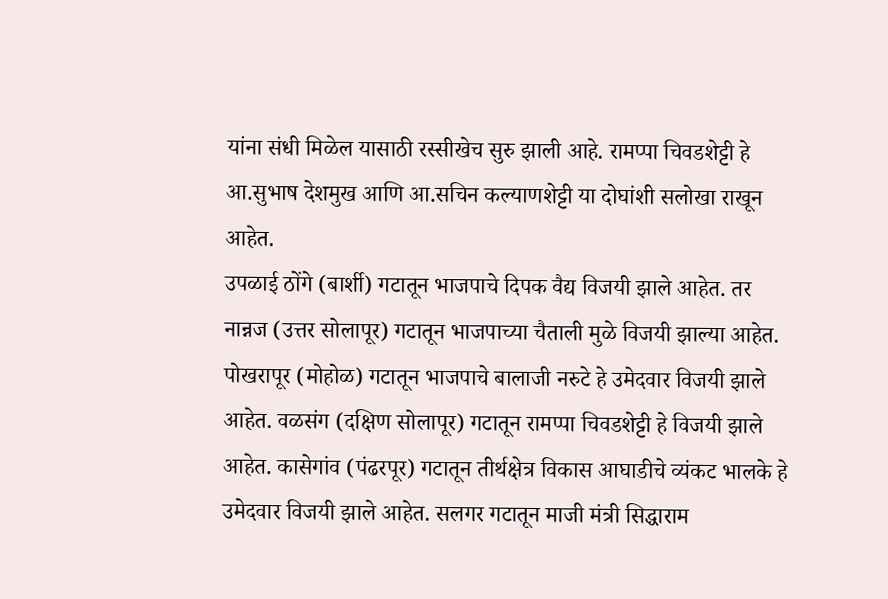यांना संधी मिळेल यासाठी रस्सीखेच सुरु झाली आहे. रामप्पा चिवडशेट्टी हे आ.सुभाष देशमुख आणि आ.सचिन कल्याणशेट्टी या दोघांशी सलोखा राखून आहेत.
उपळाई ठोंगे (बार्शी) गटातून भाजपाचे दिपक वैद्य विजयी झाले आहेत. तर नान्नज (उत्तर सोलापूर) गटातून भाजपाच्या चैताली मुळे विजयी झाल्या आहेत. पोखरापूर (मोहोळ) गटातून भाजपाचे बालाजी नरुटे हे उमेदवार विजयी झाले आहेत. वळसंग (दक्षिण सोलापूर) गटातून रामप्पा चिवडशेट्टी हे विजयी झाले आहेत. कासेगांव (पंढरपूर) गटातून तीर्थक्षेत्र विकास आघाडीचे व्यंकट भालके हे उमेदवार विजयी झाले आहेत. सलगर गटातून माजी मंत्री सिद्धाराम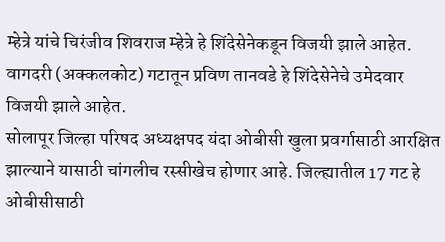म्हेत्रे यांचे चिरंजीव शिवराज म्हेत्रे हे शिंदेसेनेकडून विजयी झाले आहेत. वागदरी (अक्कलकोट) गटातून प्रविण तानवडे हे शिंदेसेनेचे उमेदवार विजयी झाले आहेत.
सोलापूर जिल्हा परिषद अध्यक्षपद यंदा ओबीसी खुला प्रवर्गासाठी आरक्षित झाल्याने यासाठी चांगलीच रस्सीखेच होणार आहे. जिल्ह्यातील 17 गट हे ओबीसीसाठी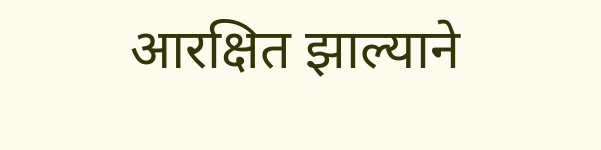आरक्षित झाल्याने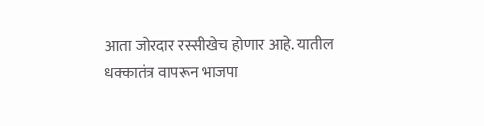आता जोरदार रस्सीखेच होणार आहे. यातील धक्कातंत्र वापरून भाजपा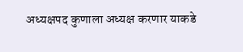अध्यक्षपद कुणाला अध्यक्ष करणार याकडे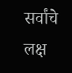सर्वांचे लक्ष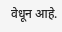वेधून आहे.